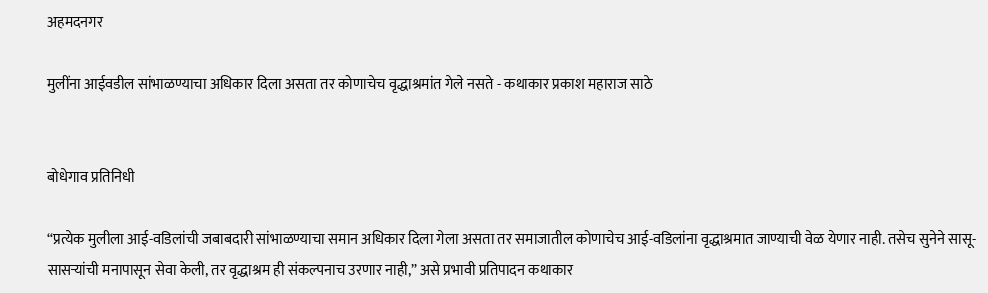अहमदनगर

मुलींना आईवडील सांभाळण्याचा अधिकार दिला असता तर कोणाचेच वृद्धाश्रमांत गेले नसते - कथाकार प्रकाश महाराज साठे


बोधेगाव प्रतिनिधी

“प्रत्येक मुलीला आई-वडिलांची जबाबदारी सांभाळण्याचा समान अधिकार दिला गेला असता तर समाजातील कोणाचेच आई-वडिलांना वृद्धाश्रमात जाण्याची वेळ येणार नाही. तसेच सुनेने सासू-सासऱ्यांची मनापासून सेवा केली, तर वृद्धाश्रम ही संकल्पनाच उरणार नाही,” असे प्रभावी प्रतिपादन कथाकार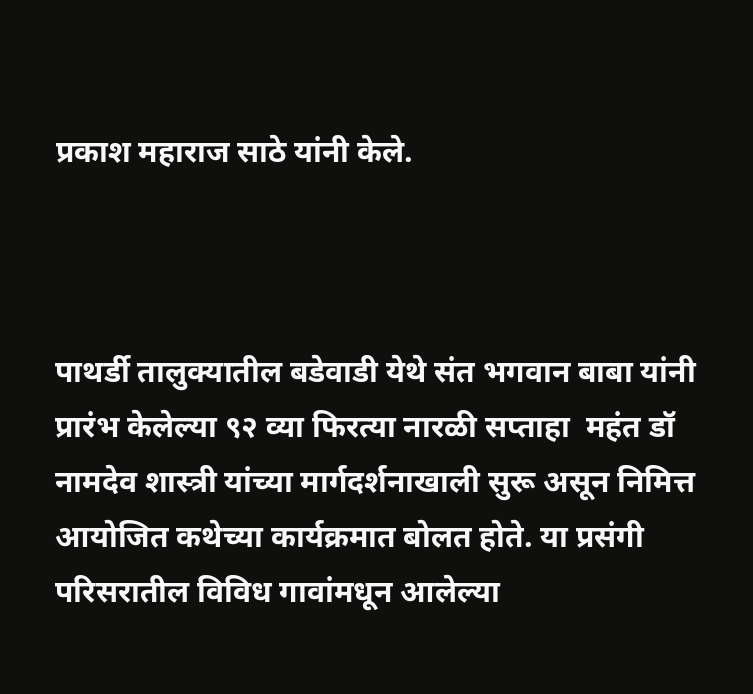प्रकाश महाराज साठे यांनी केले.



पाथर्डी तालुक्यातील बडेवाडी येथे संत भगवान बाबा यांनी प्रारंभ केलेल्या ९२ व्या फिरत्या नारळी सप्ताहा  महंत डॉ नामदेव शास्त्री यांच्या मार्गदर्शनाखाली सुरू असून निमित्त आयोजित कथेच्या कार्यक्रमात बोलत होते. या प्रसंगी परिसरातील विविध गावांमधून आलेल्या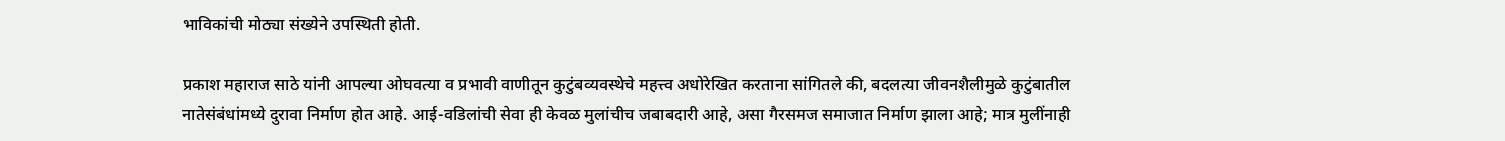भाविकांची मोठ्या संख्येने उपस्थिती होती.

प्रकाश महाराज साठे यांनी आपल्या ओघवत्या व प्रभावी वाणीतून कुटुंबव्यवस्थेचे महत्त्व अधोरेखित करताना सांगितले की, बदलत्या जीवनशैलीमुळे कुटुंबातील नातेसंबंधांमध्ये दुरावा निर्माण होत आहे. आई-वडिलांची सेवा ही केवळ मुलांचीच जबाबदारी आहे, असा गैरसमज समाजात निर्माण झाला आहे; मात्र मुलींनाही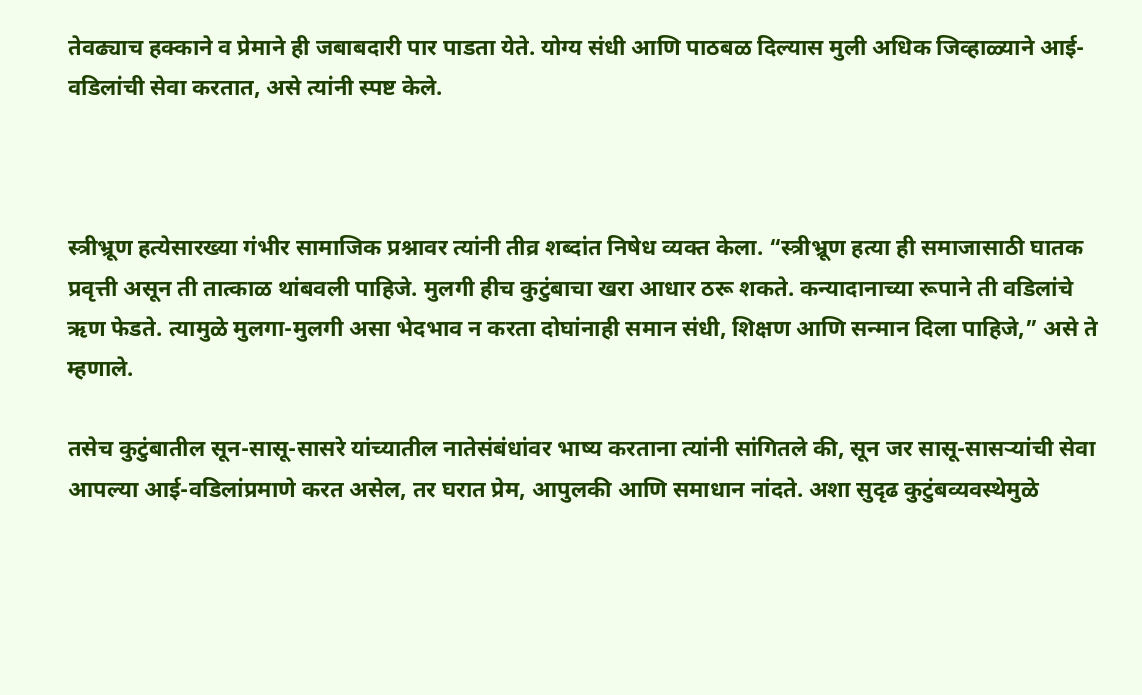तेवढ्याच हक्काने व प्रेमाने ही जबाबदारी पार पाडता येते. योग्य संधी आणि पाठबळ दिल्यास मुली अधिक जिव्हाळ्याने आई-वडिलांची सेवा करतात, असे त्यांनी स्पष्ट केले.



स्त्रीभ्रूण हत्येसारख्या गंभीर सामाजिक प्रश्नावर त्यांनी तीव्र शब्दांत निषेध व्यक्त केला. “स्त्रीभ्रूण हत्या ही समाजासाठी घातक प्रवृत्ती असून ती तात्काळ थांबवली पाहिजे. मुलगी हीच कुटुंबाचा खरा आधार ठरू शकते. कन्यादानाच्या रूपाने ती वडिलांचे ऋण फेडते. त्यामुळे मुलगा-मुलगी असा भेदभाव न करता दोघांनाही समान संधी, शिक्षण आणि सन्मान दिला पाहिजे,” असे ते म्हणाले.

तसेच कुटुंबातील सून-सासू-सासरे यांच्यातील नातेसंबंधांवर भाष्य करताना त्यांनी सांगितले की, सून जर सासू-सासऱ्यांची सेवा आपल्या आई-वडिलांप्रमाणे करत असेल, तर घरात प्रेम, आपुलकी आणि समाधान नांदते. अशा सुदृढ कुटुंबव्यवस्थेमुळे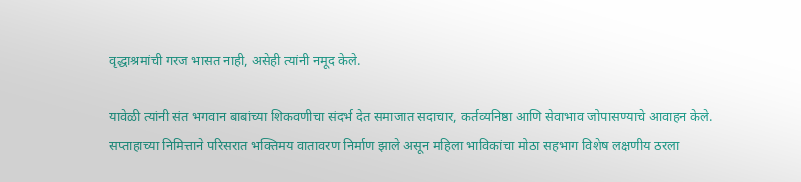वृद्धाश्रमांची गरज भासत नाही, असेही त्यांनी नमूद केले.

यावेळी त्यांनी संत भगवान बाबांच्या शिकवणीचा संदर्भ देत समाजात सदाचार, कर्तव्यनिष्ठा आणि सेवाभाव जोपासण्याचे आवाहन केले. सप्ताहाच्या निमित्ताने परिसरात भक्तिमय वातावरण निर्माण झाले असून महिला भाविकांचा मोठा सहभाग विशेष लक्षणीय ठरला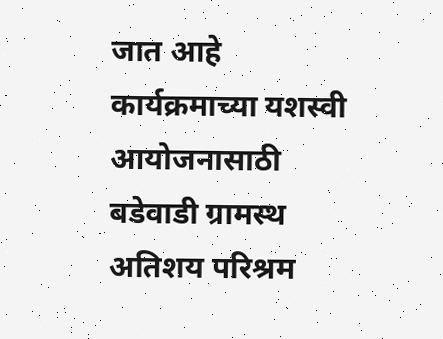जात आहे कार्यक्रमाच्या यशस्वी आयोजनासाठी बडेवाडी ग्रामस्थ अतिशय परिश्रम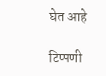घेत आहे

टिप्पणी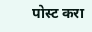पोस्ट करा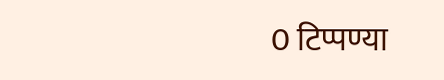0 टिप्पण्या